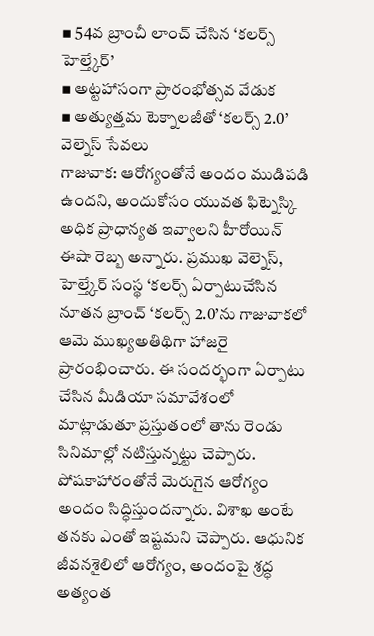▪ 54వ బ్రాంచీ లాంచ్ చేసిన ‘కలర్స్ హెల్త్కేర్’
▪ అట్టహాసంగా ప్రారంభోత్సవ వేడుక
▪ అత్యుత్తమ టెక్నాలజీతో ‘కలర్స్ 2.0’ వెల్నెస్ సేవలు
గాజువాక: ఆరోగ్యంతోనే అందం ముడిపడి ఉందని, అందుకోసం యువత ఫిట్నెస్కి అధిక ప్రాధాన్యత ఇవ్వాలని హీరోయిన్ ఈషా రెబ్బ అన్నారు. ప్రముఖ వెల్నెస్, హెల్త్కేర్ సంస్థ ‘కలర్స్ ఏర్పాటుచేసిన నూతన బ్రాంచ్ ‘కలర్స్ 2.0’ను గాజువాకలో ఆమె ముఖ్యఅతిథిగా హాజరై ప్రారంభించారు. ఈ సందర్భంగా ఏర్పాటు చేసిన మీడియా సమావేశంలో మాట్లాడుతూ ప్రస్తుతంలో తాను రెండు సినిమాల్లో నటిస్తున్నట్టు చెప్పారు. పోషకాహారంతోనే మెరుగైన ఆరోగ్యం అందం సిద్ధిస్తుందన్నారు. విశాఖ అంటే తనకు ఎంతో ఇష్టమని చెప్పారు. ఆధునిక జీవనశైలిలో ఆరోగ్యం, అందంపై శ్రద్ధ అత్యంత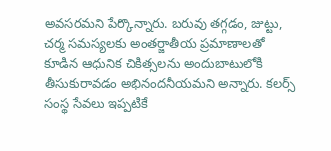అవసరమని పేర్కొన్నారు. బరువు తగ్గడం, జుట్టు, చర్మ సమస్యలకు అంతర్జాతీయ ప్రమాణాలతో కూడిన ఆధునిక చికిత్సలను అందుబాటులోకి తీసుకురావడం అభినందనీయమని అన్నారు. కలర్స్ సంస్థ సేవలు ఇప్పటికే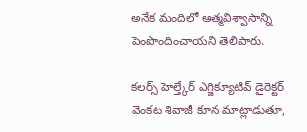అనేక మందిలో ఆత్మవిశ్వాసాన్ని పెంపొందించాయని తెలిపారు.

కలర్స్ హెల్త్కేర్ ఎగ్జిక్యూటివ్ డైరెక్టర్ వెంకట శివాజీ కూన మాట్లాడుతూ,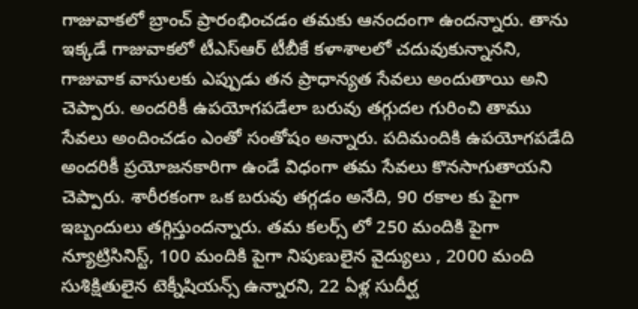గాజువాకలో బ్రాంచ్ ప్రారంభించడం తమకు ఆనందంగా ఉందన్నారు. తాను ఇక్కడే గాజువాకలో టీఎస్ఆర్ టీబీకే కళాశాలలో చదువుకున్నానని, గాజువాక వాసులకు ఎప్పుడు తన ప్రాధాన్యత సేవలు అందుతాయి అని చెప్పారు. అందరికీ ఉపయోగపడేలా బరువు తగ్గుదల గురించి తాము సేవలు అందించడం ఎంతో సంతోషం అన్నారు. పదిమందికి ఉపయోగపడేది అందరికీ ప్రయోజనకారిగా ఉండే విధంగా తమ సేవలు కొనసాగుతాయని చెప్పారు. శారీరకంగా ఒక బరువు తగ్గడం అనేది, 90 రకాల కు పైగా ఇబ్బందులు తగ్గిస్తుందన్నారు. తమ కలర్స్ లో 250 మందికి పైగా న్యూట్రిసినిస్ట్, 100 మందికి పైగా నిపుణులైన వైద్యులు , 2000 మంది సుశిక్షితులైన టెక్నీషియన్స్ ఉన్నారని, 22 ఏళ్ల సుదీర్ఘ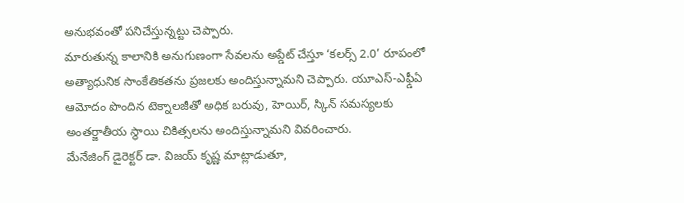అనుభవంతో పనిచేస్తున్నట్టు చెప్పారు.
మారుతున్న కాలానికి అనుగుణంగా సేవలను అప్డేట్ చేస్తూ ‘కలర్స్ 2.0’ రూపంలో అత్యాధునిక సాంకేతికతను ప్రజలకు అందిస్తున్నామని చెప్పారు. యూఎస్-ఎఫ్డీఏ ఆమోదం పొందిన టెక్నాలజీతో అధిక బరువు, హెయిర్, స్కిన్ సమస్యలకు అంతర్జాతీయ స్థాయి చికిత్సలను అందిస్తున్నామని వివరించారు.
మేనేజింగ్ డైరెక్టర్ డా. విజయ్ కృష్ణ మాట్లాడుతూ,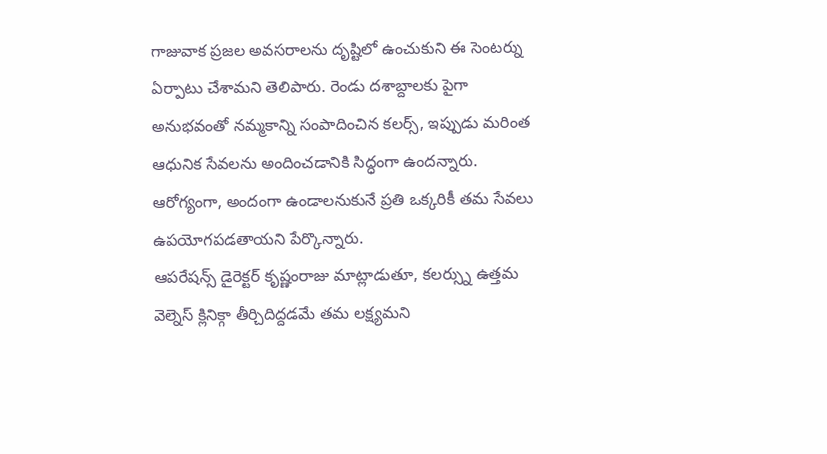గాజువాక ప్రజల అవసరాలను దృష్టిలో ఉంచుకుని ఈ సెంటర్ను ఏర్పాటు చేశామని తెలిపారు. రెండు దశాబ్దాలకు పైగా అనుభవంతో నమ్మకాన్ని సంపాదించిన కలర్స్, ఇప్పుడు మరింత ఆధునిక సేవలను అందించడానికి సిద్ధంగా ఉందన్నారు. ఆరోగ్యంగా, అందంగా ఉండాలనుకునే ప్రతి ఒక్కరికీ తమ సేవలు ఉపయోగపడతాయని పేర్కొన్నారు.
ఆపరేషన్స్ డైరెక్టర్ కృష్ణంరాజు మాట్లాడుతూ, కలర్స్ను ఉత్తమ వెల్నెస్ క్లినిక్గా తీర్చిదిద్దడమే తమ లక్ష్యమని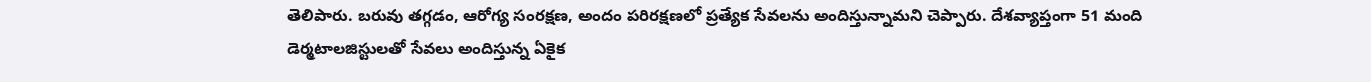తెలిపారు. బరువు తగ్గడం, ఆరోగ్య సంరక్షణ, అందం పరిరక్షణలో ప్రత్యేక సేవలను అందిస్తున్నామని చెప్పారు. దేశవ్యాప్తంగా 51 మంది డెర్మటాలజిస్టులతో సేవలు అందిస్తున్న ఏకైక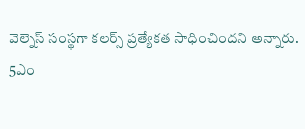వెల్నెస్ సంస్థగా కలర్స్ ప్రత్యేకత సాధించిందని అన్నారు.
5ఎం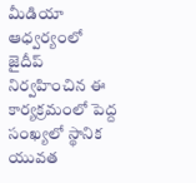మీడియా ఆధ్వర్యంలో జైదీప్ నిర్వహించిన ఈ కార్యక్రమంలో పెద్ద సంఖ్యలో స్థానిక యువత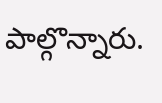పాల్గొన్నారు.